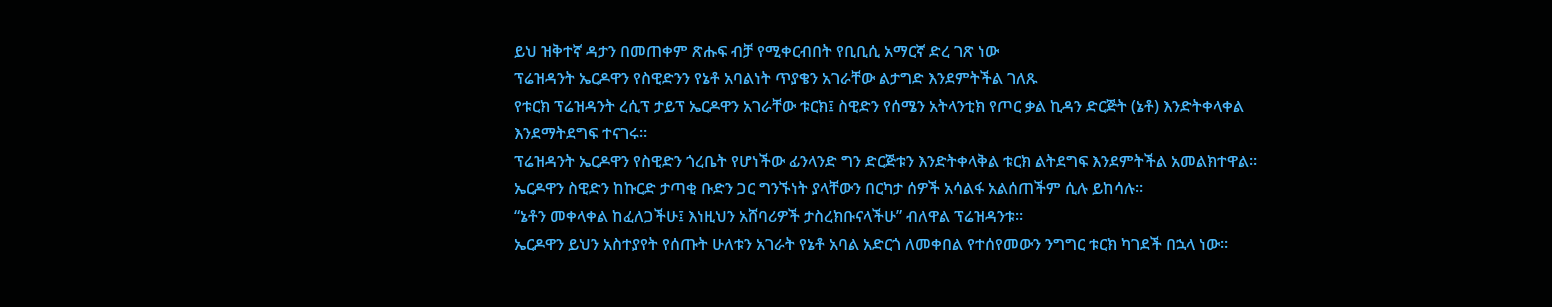ይህ ዝቅተኛ ዳታን በመጠቀም ጽሑፍ ብቻ የሚቀርብበት የቢቢሲ አማርኛ ድረ ገጽ ነው
ፕሬዝዳንት ኤርዶዋን የስዊድንን የኔቶ አባልነት ጥያቄን አገራቸው ልታግድ እንደምትችል ገለጹ
የቱርክ ፕሬዝዳንት ረሲፕ ታይፕ ኤርዶዋን አገራቸው ቱርክ፤ ስዊድን የሰሜን አትላንቲክ የጦር ቃል ኪዳን ድርጅት (ኔቶ) እንድትቀላቀል እንደማትደግፍ ተናገሩ።
ፕሬዝዳንት ኤርዶዋን የስዊድን ጎረቤት የሆነችው ፊንላንድ ግን ድርጅቱን እንድትቀላቅል ቱርክ ልትደግፍ እንደምትችል አመልክተዋል።
ኤርዶዋን ስዊድን ከኩርድ ታጣቂ ቡድን ጋር ግንኙነት ያላቸውን በርካታ ሰዎች አሳልፋ አልሰጠችም ሲሉ ይከሳሉ።
“ኔቶን መቀላቀል ከፈለጋችሁ፤ እነዚህን አሸባሪዎች ታስረክቡናላችሁ” ብለዋል ፕሬዝዳንቱ።
ኤርዶዋን ይህን አስተያየት የሰጡት ሁለቱን አገራት የኔቶ አባል አድርጎ ለመቀበል የተሰየመውን ንግግር ቱርክ ካገደች በኋላ ነው።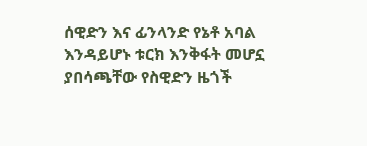ሰዊድን እና ፊንላንድ የኔቶ አባል እንዳይሆኑ ቱርክ እንቅፋት መሆኗ ያበሳጫቸው የስዊድን ዜጎች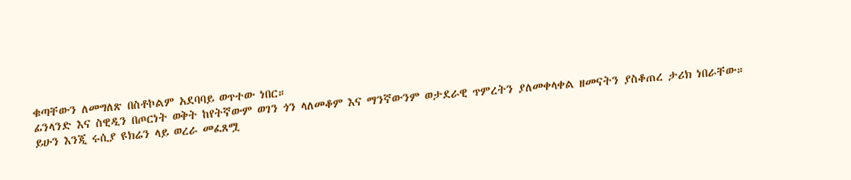ቁጣቸውን ለመግለጽ በስቶኮልም አደባባይ ወጥተው ነበር።
ፊንላንድ እና ስዊዲን በጦርነት ወቅት ከየትኛውም ወገን ጎን ላለመቆም እና ማንኛውንም ወታደራዊ ጥምረትን ያለመቀላቀል ዘመናትን ያስቆጠረ ታሪክ ነበራቸው።
ይሁን እንጂ ሩሲያ ዩክሬን ላይ ወረራ መፈጸሟ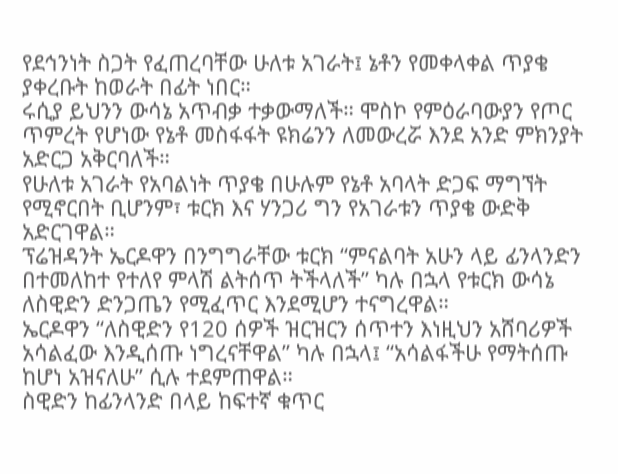የደኅንነት ስጋት የፈጠረባቸው ሁለቱ አገራት፤ ኔቶን የመቀላቀል ጥያቄ ያቀረቡት ከወራት በፊት ነበር።
ሩሲያ ይህንን ውሳኔ አጥብቃ ተቃውማለች። ሞስኮ የምዕራባውያን የጦር ጥምረት የሆነው የኔቶ መስፋፋት ዩክሬንን ለመውረሯ እንደ አንድ ምክንያት አድርጋ አቅርባለች።
የሁለቱ አገራት የአባልነት ጥያቄ በሁሉም የኔቶ አባላት ድጋፍ ማግኘት የሚኖርበት ቢሆንም፣ ቱርክ እና ሃንጋሪ ግን የአገራቱን ጥያቄ ውድቅ አድርገዋል።
ፕሬዝዳንት ኤርዶዋን በንግግራቸው ቱርክ “ምናልባት አሁን ላይ ፊንላንድን በተመለከተ የተለየ ምላሽ ልትሰጥ ትችላለች” ካሉ በኋላ የቱርክ ውሳኔ ለስዊድን ድንጋጤን የሚፈጥር እንደሚሆን ተናግረዋል።
ኤርዶዋን “ለስዊድን የ120 ሰዎች ዝርዝርን ሰጥተን እነዚህን አሸባሪዎች አሳልፈው እንዲሰጡ ነግረናቸዋል” ካሉ በኋላ፤ “አሳልፋችሁ የማትሰጡ ከሆነ አዝናለሁ” ሲሉ ተደምጠዋል።
ስዊድን ከፊንላንድ በላይ ከፍተኛ ቁጥር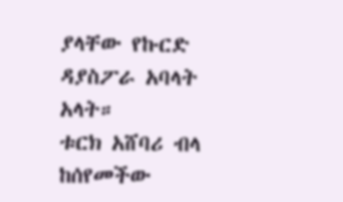ያላቸው የኩርድ ዳያስፖራ አባላት አላት።
ቱርክ አሸባሪ ብላ ከሰየመችው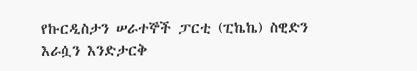የኩርዲስታን ሠራተኞች ፓርቲ (ፒኬኬ) ስዊድን እራሷን እንድታርቅ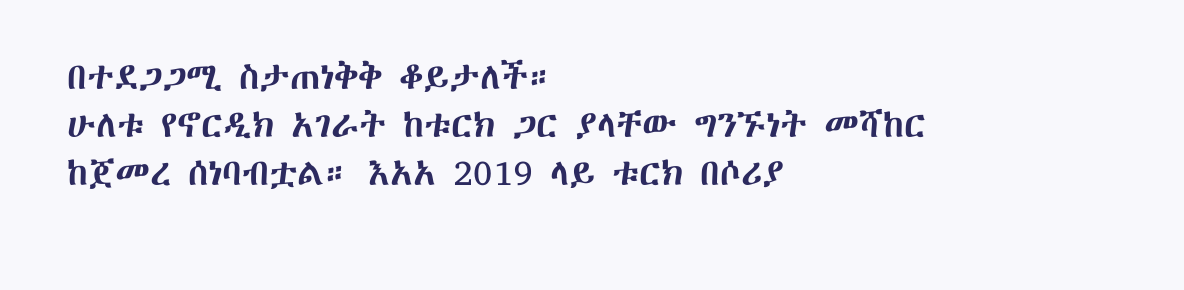በተደጋጋሚ ስታጠነቅቅ ቆይታለች።
ሁለቱ የኖርዲክ አገራት ከቱርክ ጋር ያላቸው ግንኙነት መሻከር ከጀመረ ሰነባብቷል። እአአ 2019 ላይ ቱርክ በሶሪያ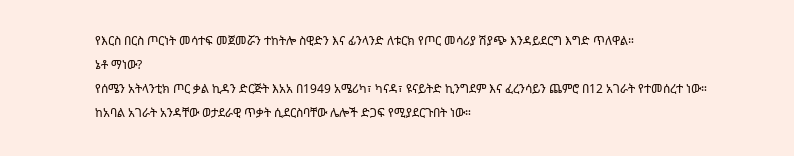የእርስ በርስ ጦርነት መሳተፍ መጀመሯን ተከትሎ ስዊድን እና ፊንላንድ ለቱርክ የጦር መሳሪያ ሽያጭ እንዳይደርግ እግድ ጥለዋል።
ኔቶ ማነው?
የሰሜን አትላንቲክ ጦር ቃል ኪዳን ድርጅት እአአ በ1949 አሜሪካ፣ ካናዳ፣ ዩናይትድ ኪንግደም እና ፈረንሳይን ጨምሮ በ12 አገራት የተመሰረተ ነው።
ከአባል አገራት አንዳቸው ወታደራዊ ጥቃት ሲደርስባቸው ሌሎች ድጋፍ የሚያደርጉበት ነው።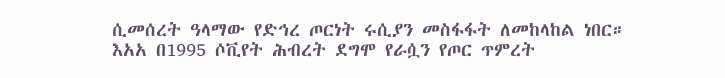ሲመሰረት ዓላማው የድኅረ ጦርነት ሩሲያን መስፋፋት ለመከላከል ነበር።
እአአ በ1995 ሶቪየት ሕብረት ደግሞ የራሷን የጦር ጥምረት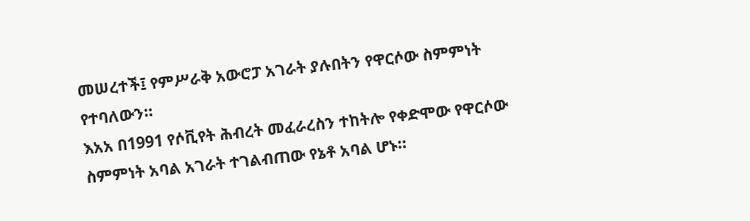መሠረተች፤ የምሥራቅ አውሮፓ አገራት ያሉበትን የዋርሶው ስምምነት የተባለውን።
እአአ በ1991 የሶቪየት ሕብረት መፈራረስን ተከትሎ የቀድሞው የዋርሶው ስምምነት አባል አገራት ተገልብጠው የኔቶ አባል ሆኑ።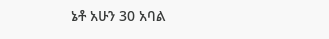ኔቶ አሁን 30 አባል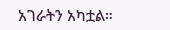አገራትን አካቷል።